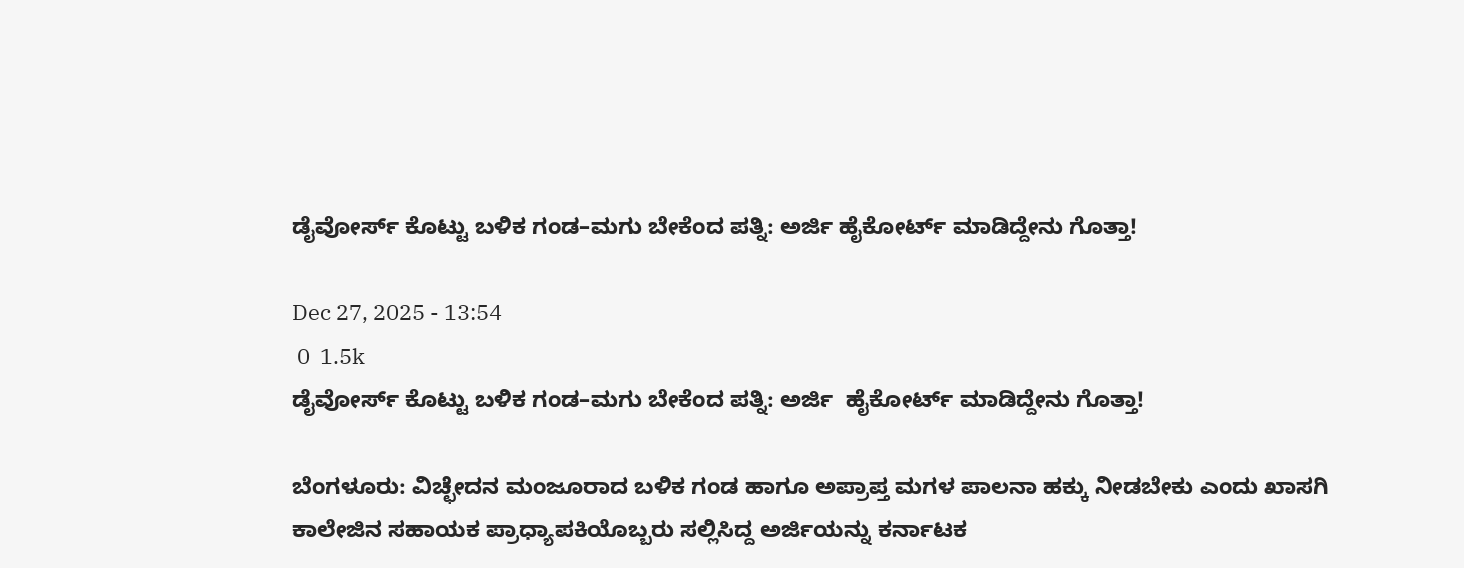ಡೈವೋರ್ಸ್ ಕೊಟ್ಟು ಬಳಿಕ ಗಂಡ–ಮಗು ಬೇಕೆಂದ ಪತ್ನಿ: ಅರ್ಜಿ ಹೈಕೋರ್ಟ್ ಮಾಡಿದ್ದೇನು ಗೊತ್ತಾ!

Dec 27, 2025 - 13:54
 0  1.5k
ಡೈವೋರ್ಸ್ ಕೊಟ್ಟು ಬಳಿಕ ಗಂಡ–ಮಗು ಬೇಕೆಂದ ಪತ್ನಿ: ಅರ್ಜಿ  ಹೈಕೋರ್ಟ್ ಮಾಡಿದ್ದೇನು ಗೊತ್ತಾ!

ಬೆಂಗಳೂರು: ವಿಚ್ಛೇದನ ಮಂಜೂರಾದ ಬಳಿಕ ಗಂಡ ಹಾಗೂ ಅಪ್ರಾಪ್ತ ಮಗಳ ಪಾಲನಾ ಹಕ್ಕು ನೀಡಬೇಕು ಎಂದು ಖಾಸಗಿ ಕಾಲೇಜಿನ ಸಹಾಯಕ ಪ್ರಾಧ್ಯಾಪಕಿಯೊಬ್ಬರು ಸಲ್ಲಿಸಿದ್ದ ಅರ್ಜಿಯನ್ನು ಕರ್ನಾಟಕ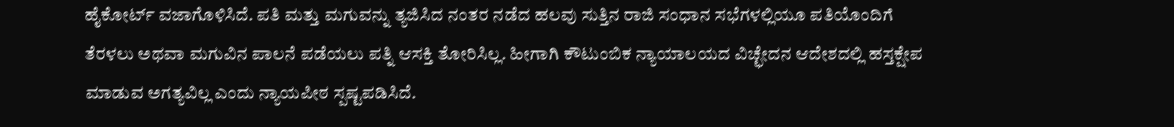ಹೈಕೋರ್ಟ್ ವಜಾಗೊಳಿಸಿದೆ. ಪತಿ ಮತ್ತು ಮಗುವನ್ನು ತ್ಯಜಿಸಿದ ನಂತರ ನಡೆದ ಹಲವು ಸುತ್ತಿನ ರಾಜಿ ಸಂಧಾನ ಸಭೆಗಳಲ್ಲಿಯೂ ಪತಿಯೊಂದಿಗೆ ತೆರಳಲು ಅಥವಾ ಮಗುವಿನ ಪಾಲನೆ ಪಡೆಯಲು ಪತ್ನಿ ಆಸಕ್ತಿ ತೋರಿಸಿಲ್ಲ. ಹೀಗಾಗಿ ಕೌಟುಂಬಿಕ ನ್ಯಾಯಾಲಯದ ವಿಚ್ಛೇದನ ಆದೇಶದಲ್ಲಿ ಹಸ್ತಕ್ಷೇಪ ಮಾಡುವ ಅಗತ್ಯವಿಲ್ಲ ಎಂದು ನ್ಯಾಯಪೀಠ ಸ್ಪಷ್ಟಪಡಿಸಿದೆ.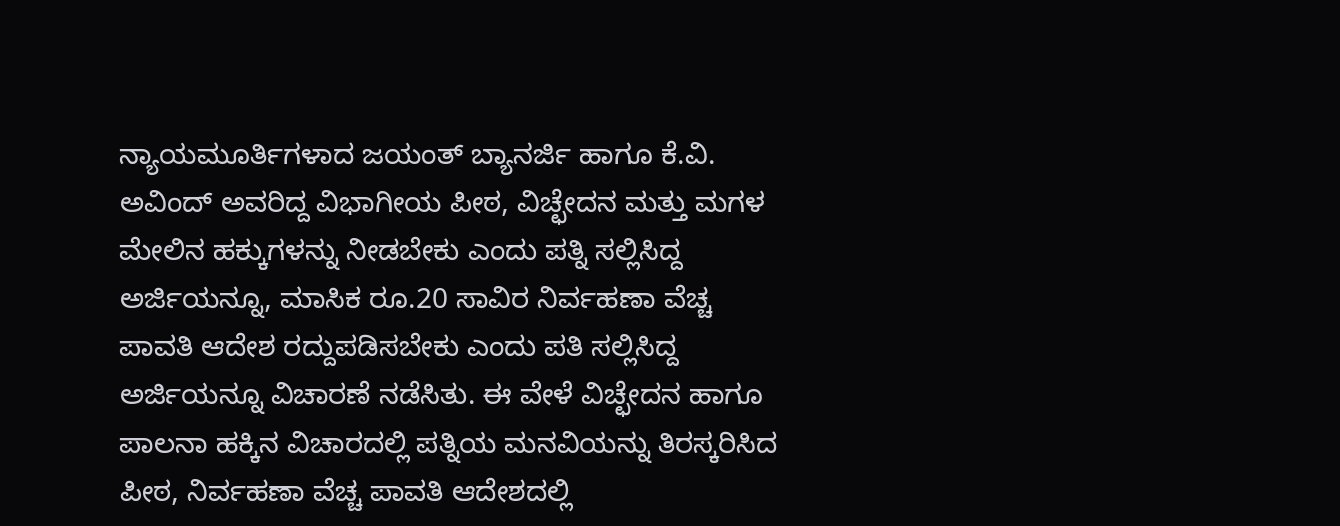ನ್ಯಾಯಮೂರ್ತಿಗಳಾದ ಜಯಂತ್ ಬ್ಯಾನರ್ಜಿ ಹಾಗೂ ಕೆ.ವಿ. ಅವಿಂದ್ ಅವರಿದ್ದ ವಿಭಾಗೀಯ ಪೀಠ, ವಿಚ್ಛೇದನ ಮತ್ತು ಮಗಳ ಮೇಲಿನ ಹಕ್ಕುಗಳನ್ನು ನೀಡಬೇಕು ಎಂದು ಪತ್ನಿ ಸಲ್ಲಿಸಿದ್ದ ಅರ್ಜಿಯನ್ನೂ, ಮಾಸಿಕ ರೂ.20 ಸಾವಿರ ನಿರ್ವಹಣಾ ವೆಚ್ಚ ಪಾವತಿ ಆದೇಶ ರದ್ದುಪಡಿಸಬೇಕು ಎಂದು ಪತಿ ಸಲ್ಲಿಸಿದ್ದ ಅರ್ಜಿಯನ್ನೂ ವಿಚಾರಣೆ ನಡೆಸಿತು. ಈ ವೇಳೆ ವಿಚ್ಛೇದನ ಹಾಗೂ ಪಾಲನಾ ಹಕ್ಕಿನ ವಿಚಾರದಲ್ಲಿ ಪತ್ನಿಯ ಮನವಿಯನ್ನು ತಿರಸ್ಕರಿಸಿದ ಪೀಠ, ನಿರ್ವಹಣಾ ವೆಚ್ಚ ಪಾವತಿ ಆದೇಶದಲ್ಲಿ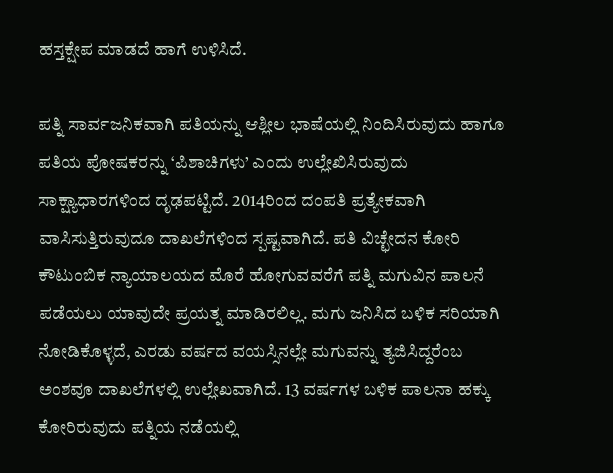ಹಸ್ತಕ್ಷೇಪ ಮಾಡದೆ ಹಾಗೆ ಉಳಿಸಿದೆ.

ಪತ್ನಿ ಸಾರ್ವಜನಿಕವಾಗಿ ಪತಿಯನ್ನು ಆಶ್ಲೀಲ ಭಾಷೆಯಲ್ಲಿ ನಿಂದಿಸಿರುವುದು ಹಾಗೂ ಪತಿಯ ಪೋಷಕರನ್ನು ‘ಪಿಶಾಚಿಗಳು’ ಎಂದು ಉಲ್ಲೇಖಿಸಿರುವುದು ಸಾಕ್ಷ್ಯಾಧಾರಗಳಿಂದ ದೃಢಪಟ್ಟಿದೆ. 2014ರಿಂದ ದಂಪತಿ ಪ್ರತ್ಯೇಕವಾಗಿ ವಾಸಿಸುತ್ತಿರುವುದೂ ದಾಖಲೆಗಳಿಂದ ಸ್ಪಷ್ಟವಾಗಿದೆ. ಪತಿ ವಿಚ್ಛೇದನ ಕೋರಿ ಕೌಟುಂಬಿಕ ನ್ಯಾಯಾಲಯದ ಮೊರೆ ಹೋಗುವವರೆಗೆ ಪತ್ನಿ ಮಗುವಿನ ಪಾಲನೆ ಪಡೆಯಲು ಯಾವುದೇ ಪ್ರಯತ್ನ ಮಾಡಿರಲಿಲ್ಲ. ಮಗು ಜನಿಸಿದ ಬಳಿಕ ಸರಿಯಾಗಿ ನೋಡಿಕೊಳ್ಳದೆ, ಎರಡು ವರ್ಷದ ವಯಸ್ಸಿನಲ್ಲೇ ಮಗುವನ್ನು ತ್ಯಜಿಸಿದ್ದರೆಂಬ ಅಂಶವೂ ದಾಖಲೆಗಳಲ್ಲಿ ಉಲ್ಲೇಖವಾಗಿದೆ. 13 ವರ್ಷಗಳ ಬಳಿಕ ಪಾಲನಾ ಹಕ್ಕು ಕೋರಿರುವುದು ಪತ್ನಿಯ ನಡೆಯಲ್ಲಿ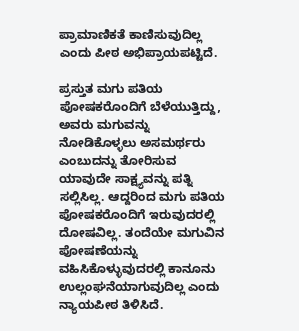ಪ್ರಾಮಾಣಿಕತೆ ಕಾಣಿಸುವುದಿಲ್ಲ ಎಂದು ಪೀಠ ಅಭಿಪ್ರಾಯಪಟ್ಟಿದೆ.

ಪ್ರಸ್ತುತ ಮಗು ಪತಿಯ ಪೋಷಕರೊಂದಿಗೆ ಬೆಳೆಯುತ್ತಿದ್ದು, ಅವರು ಮಗುವನ್ನು ನೋಡಿಕೊಳ್ಳಲು ಅಸಮರ್ಥರು ಎಂಬುದನ್ನು ತೋರಿಸುವ ಯಾವುದೇ ಸಾಕ್ಷ್ಯವನ್ನು ಪತ್ನಿ ಸಲ್ಲಿಸಿಲ್ಲ. ಆದ್ದರಿಂದ ಮಗು ಪತಿಯ ಪೋಷಕರೊಂದಿಗೆ ಇರುವುದರಲ್ಲಿ ದೋಷವಿಲ್ಲ. ತಂದೆಯೇ ಮಗುವಿನ ಪೋಷಣೆಯನ್ನು ವಹಿಸಿಕೊಳ್ಳುವುದರಲ್ಲಿ ಕಾನೂನು ಉಲ್ಲಂಘನೆಯಾಗುವುದಿಲ್ಲ ಎಂದು ನ್ಯಾಯಪೀಠ ತಿಳಿಸಿದೆ.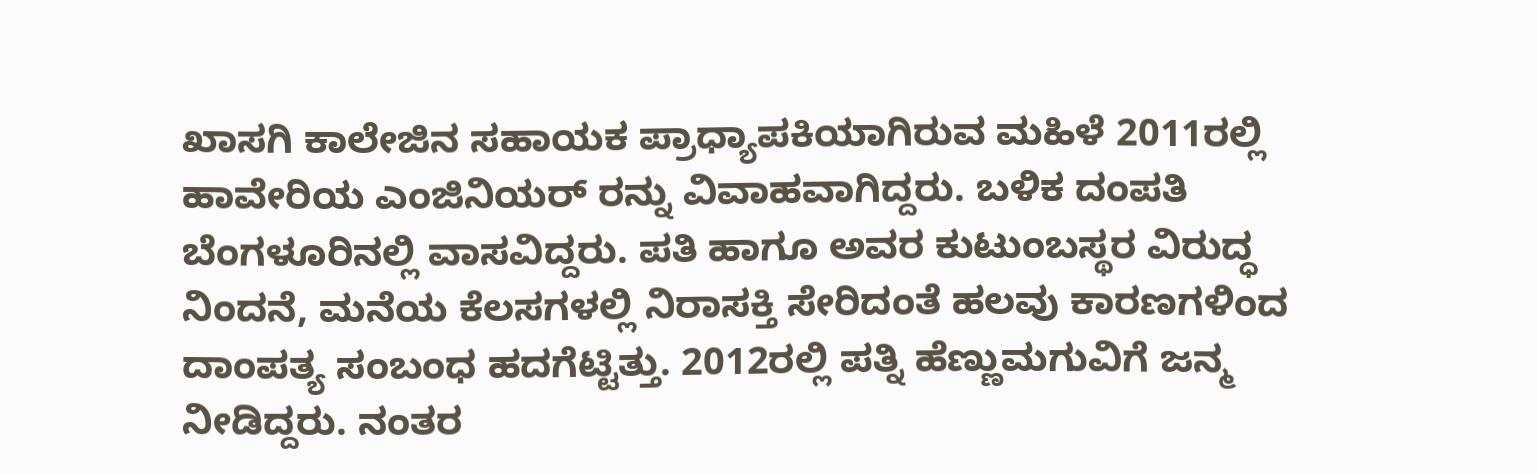ಖಾಸಗಿ ಕಾಲೇಜಿನ ಸಹಾಯಕ ಪ್ರಾಧ್ಯಾಪಕಿಯಾಗಿರುವ ಮಹಿಳೆ 2011ರಲ್ಲಿ ಹಾವೇರಿಯ ಎಂಜಿನಿಯರ್‌ ರನ್ನು ವಿವಾಹವಾಗಿದ್ದರು. ಬಳಿಕ ದಂಪತಿ ಬೆಂಗಳೂರಿನಲ್ಲಿ ವಾಸವಿದ್ದರು. ಪತಿ ಹಾಗೂ ಅವರ ಕುಟುಂಬಸ್ಥರ ವಿರುದ್ಧ ನಿಂದನೆ, ಮನೆಯ ಕೆಲಸಗಳಲ್ಲಿ ನಿರಾಸಕ್ತಿ ಸೇರಿದಂತೆ ಹಲವು ಕಾರಣಗಳಿಂದ ದಾಂಪತ್ಯ ಸಂಬಂಧ ಹದಗೆಟ್ಟಿತ್ತು. 2012ರಲ್ಲಿ ಪತ್ನಿ ಹೆಣ್ಣುಮಗುವಿಗೆ ಜನ್ಮ ನೀಡಿದ್ದರು. ನಂತರ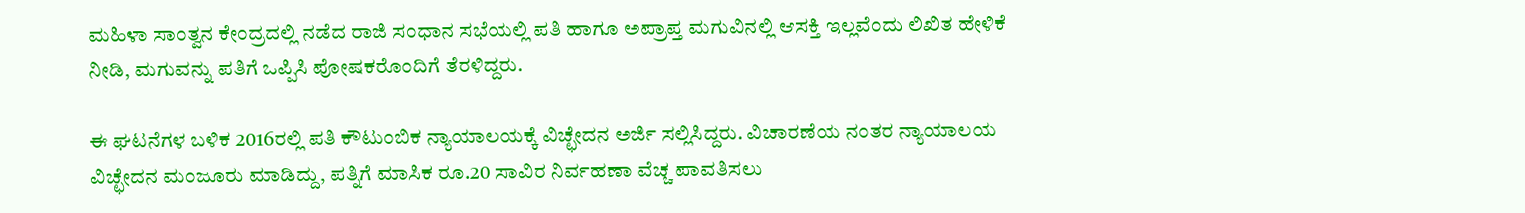ಮಹಿಳಾ ಸಾಂತ್ವನ ಕೇಂದ್ರದಲ್ಲಿ ನಡೆದ ರಾಜಿ ಸಂಧಾನ ಸಭೆಯಲ್ಲಿ ಪತಿ ಹಾಗೂ ಅಪ್ರಾಪ್ತ ಮಗುವಿನಲ್ಲಿ ಆಸಕ್ತಿ ಇಲ್ಲವೆಂದು ಲಿಖಿತ ಹೇಳಿಕೆ ನೀಡಿ, ಮಗುವನ್ನು ಪತಿಗೆ ಒಪ್ಪಿಸಿ ಪೋಷಕರೊಂದಿಗೆ ತೆರಳಿದ್ದರು.

ಈ ಘಟನೆಗಳ ಬಳಿಕ 2016ರಲ್ಲಿ ಪತಿ ಕೌಟುಂಬಿಕ ನ್ಯಾಯಾಲಯಕ್ಕೆ ವಿಚ್ಛೇದನ ಅರ್ಜಿ ಸಲ್ಲಿಸಿದ್ದರು. ವಿಚಾರಣೆಯ ನಂತರ ನ್ಯಾಯಾಲಯ ವಿಚ್ಛೇದನ ಮಂಜೂರು ಮಾಡಿದ್ದು, ಪತ್ನಿಗೆ ಮಾಸಿಕ ರೂ.20 ಸಾವಿರ ನಿರ್ವಹಣಾ ವೆಚ್ಚ ಪಾವತಿಸಲು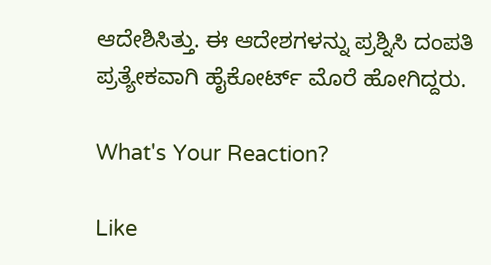ಆದೇಶಿಸಿತ್ತು. ಈ ಆದೇಶಗಳನ್ನು ಪ್ರಶ್ನಿಸಿ ದಂಪತಿ ಪ್ರತ್ಯೇಕವಾಗಿ ಹೈಕೋರ್ಟ್ ಮೊರೆ ಹೋಗಿದ್ದರು.

What's Your Reaction?

Like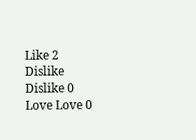Like 2
Dislike Dislike 0
Love Love 0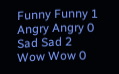Funny Funny 1
Angry Angry 0
Sad Sad 2
Wow Wow 0